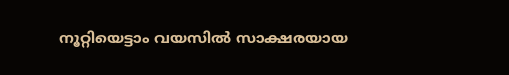നൂറ്റിയെട്ടാം വയസില്‍ സാക്ഷരയായ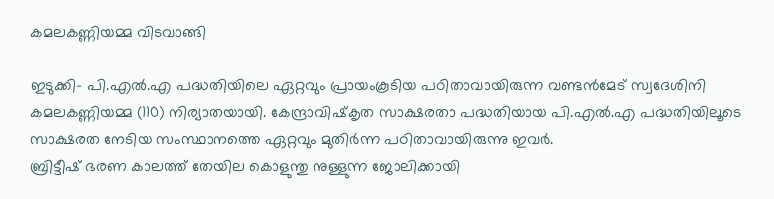കമലകണ്ണിയമ്മ വിടവാങ്ങി

ഇടുക്കി- പി.എല്‍.എ പദ്ധതിയിലെ ഏറ്റവും പ്രായംകൂടിയ പഠിതാവായിരുന്ന വണ്ടന്‍മേട് സ്വദേശിനി കമലകണ്ണിയമ്മ (110) നിര്യാതയായി. കേന്ദ്രാവിഷ്‌കൃത സാക്ഷരതാ പദ്ധതിയായ പി.എല്‍.എ പദ്ധതിയിലൂടെ സാക്ഷരത നേടിയ സംസ്ഥാനത്തെ ഏറ്റവും മുതിര്‍ന്ന പഠിതാവായിരുന്നു ഇവര്‍.
ബ്രിട്ടീഷ് ഭരണ കാലത്ത് തേയില കൊളുന്തു നുള്ളുന്ന ജോലിക്കായി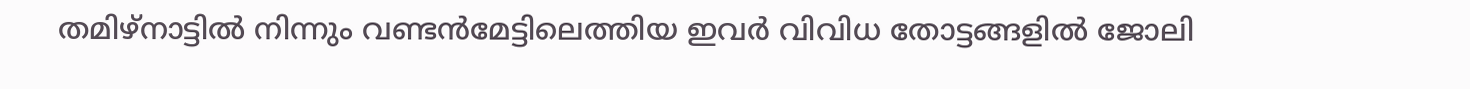തമിഴ്നാട്ടില്‍ നിന്നും വണ്ടന്‍മേട്ടിലെത്തിയ ഇവര്‍ വിവിധ തോട്ടങ്ങളില്‍ ജോലി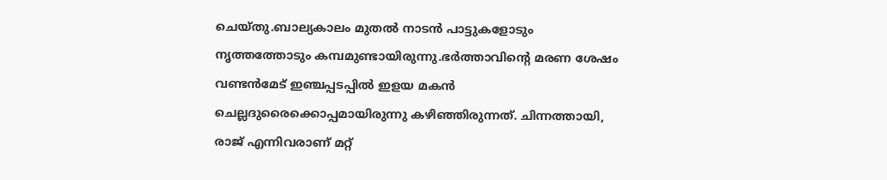ചെയ്തു.ബാല്യകാലം മുതല്‍ നാടന്‍ പാട്ടുകളോടും നൃത്തത്തോടും കമ്പമുണ്ടായിരുന്നു.ഭര്‍ത്താവിന്റെ മരണ ശേഷം വണ്ടന്‍മേട് ഇഞ്ചപ്പടപ്പില്‍ ഇളയ മകന്‍ ചെല്ലദുരൈക്കൊപ്പമായിരുന്നു കഴിഞ്ഞിരുന്നത്. ചിന്നത്തായി, രാജ് എന്നിവരാണ് മറ്റ്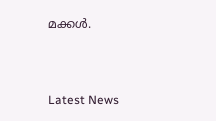മക്കള്‍.



Latest News